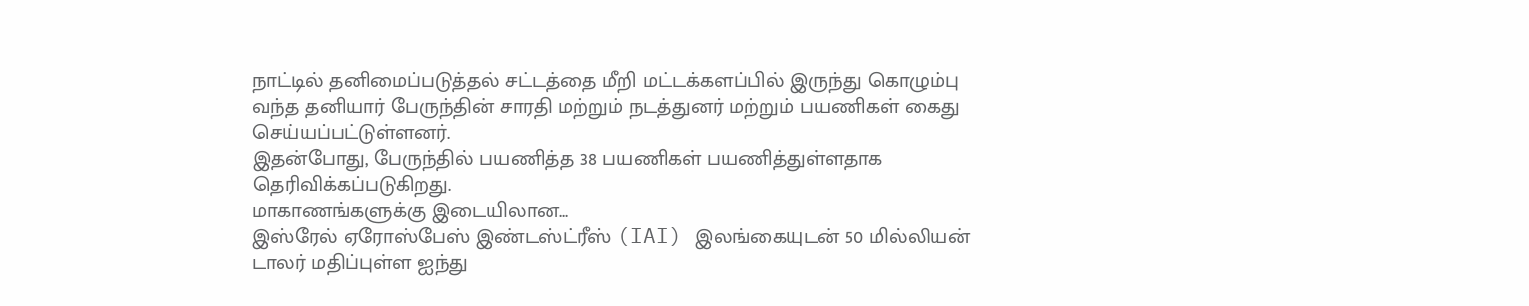நாட்டில் தனிமைப்படுத்தல் சட்டத்தை மீறி மட்டக்களப்பில் இருந்து கொழும்பு வந்த தனியார் பேருந்தின் சாரதி மற்றும் நடத்துனர் மற்றும் பயணிகள் கைது செய்யப்பட்டுள்ளனர்.
இதன்போது, பேருந்தில் பயணித்த 38 பயணிகள் பயணித்துள்ளதாக தெரிவிக்கப்படுகிறது.
மாகாணங்களுக்கு இடையிலான...
இஸ்ரேல் ஏரோஸ்பேஸ் இண்டஸ்ட்ரீஸ் (IAI) இலங்கையுடன் 50 மில்லியன் டாலர் மதிப்புள்ள ஐந்து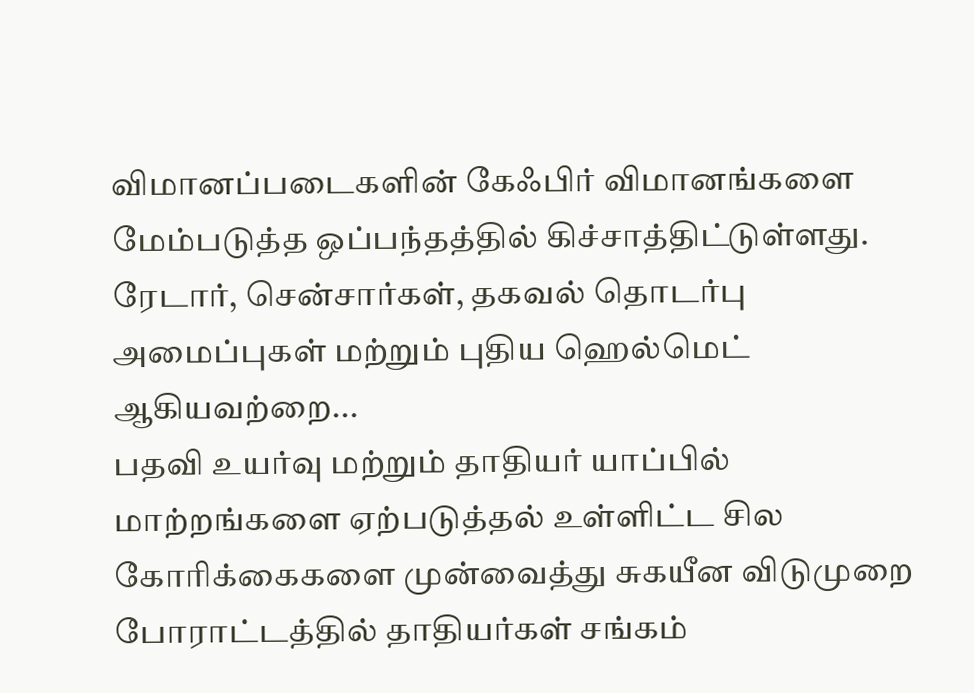விமானப்படைகளின் கேஃபிர் விமானங்களை மேம்படுத்த ஒப்பந்தத்தில் கிச்சாத்திட்டுள்ளது.
ரேடார், சென்சார்கள், தகவல் தொடர்பு அமைப்புகள் மற்றும் புதிய ஹெல்மெட் ஆகியவற்றை...
பதவி உயர்வு மற்றும் தாதியர் யாப்பில் மாற்றங்களை ஏற்படுத்தல் உள்ளிட்ட சில கோரிக்கைகளை முன்வைத்து சுகயீன விடுமுறை போராட்டத்தில் தாதியர்கள் சங்கம்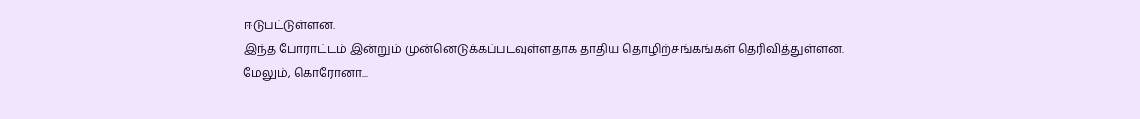ஈடுபட்டுள்ளன.
இந்த போராட்டம் இன்றும் முன்னெடுக்கப்படவுள்ளதாக தாதிய தொழிற்சங்கங்கள் தெரிவித்துள்ளன.
மேலும், கொரோனா...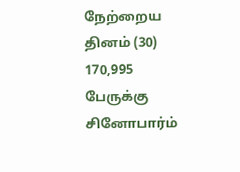நேற்றைய தினம் (30) 170,995 பேருக்கு சினோபார்ம்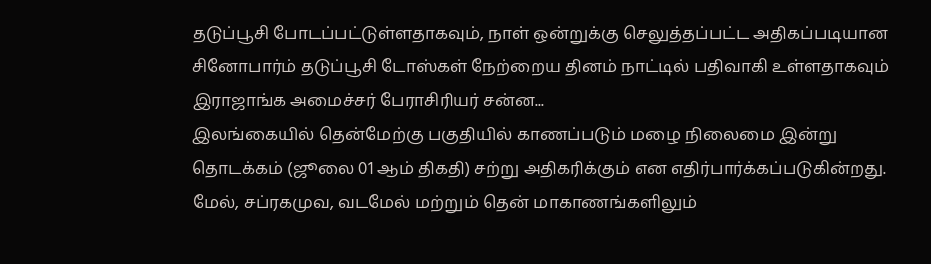தடுப்பூசி போடப்பட்டுள்ளதாகவும், நாள் ஒன்றுக்கு செலுத்தப்பட்ட அதிகப்படியான சினோபார்ம் தடுப்பூசி டோஸ்கள் நேற்றைய தினம் நாட்டில் பதிவாகி உள்ளதாகவும் இராஜாங்க அமைச்சர் பேராசிரியர் சன்ன...
இலங்கையில் தென்மேற்கு பகுதியில் காணப்படும் மழை நிலைமை இன்று தொடக்கம் (ஜூலை 01 ஆம் திகதி) சற்று அதிகரிக்கும் என எதிர்பார்க்கப்படுகின்றது. மேல், சப்ரகமுவ, வடமேல் மற்றும் தென் மாகாணங்களிலும்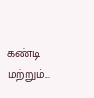கண்டி மற்றும்...